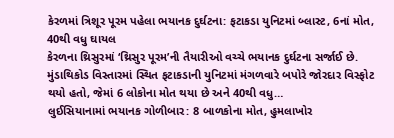કેરળમાં ત્રિશૂર પૂરમ પહેલા ભયાનક દુર્ઘટના: ફટાકડા યુનિટમાં બ્લાસ્ટ, 6નાં મોત, 40થી વધુ ઘાયલ
કેરળના થ્રિસુરમાં ‘થ્રિસુર પૂરમ’ની તૈયારીઓ વચ્ચે ભયાનક દુર્ઘટના સર્જાઈ છે. મુંડાથિકોડ વિસ્તારમાં સ્થિત ફટાકડાની યુનિટમાં મંગળવારે બપોરે જોરદાર વિસ્ફોટ થયો હતો, જેમાં 6 લોકોના મોત થયા છે અને 40થી વધુ…
લુઈસિયાનામાં ભયાનક ગોળીબાર: 8 બાળકોના મોત, હુમલાખોર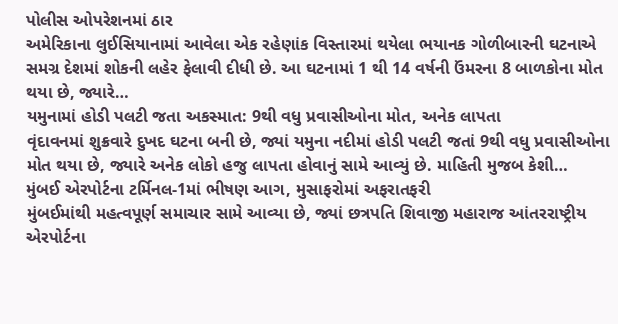પોલીસ ઓપરેશનમાં ઠાર
અમેરિકાના લુઈસિયાનામાં આવેલા એક રહેણાંક વિસ્તારમાં થયેલા ભયાનક ગોળીબારની ઘટનાએ સમગ્ર દેશમાં શોકની લહેર ફેલાવી દીધી છે. આ ઘટનામાં 1 થી 14 વર્ષની ઉંમરના 8 બાળકોના મોત થયા છે, જ્યારે…
યમુનામાં હોડી પલટી જતા અકસ્માત: 9થી વધુ પ્રવાસીઓના મોત, અનેક લાપતા
વૃંદાવનમાં શુક્રવારે દુખદ ઘટના બની છે, જ્યાં યમુના નદીમાં હોડી પલટી જતાં 9થી વધુ પ્રવાસીઓના મોત થયા છે, જ્યારે અનેક લોકો હજુ લાપતા હોવાનું સામે આવ્યું છે. માહિતી મુજબ કેશી…
મુંબઈ એરપોર્ટના ટર્મિનલ-1માં ભીષણ આગ, મુસાફરોમાં અફરાતફરી
મુંબઈમાંથી મહત્વપૂર્ણ સમાચાર સામે આવ્યા છે, જ્યાં છત્રપતિ શિવાજી મહારાજ આંતરરાષ્ટ્રીય એરપોર્ટના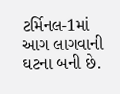ટર્મિનલ-1માં આગ લાગવાની ઘટના બની છે.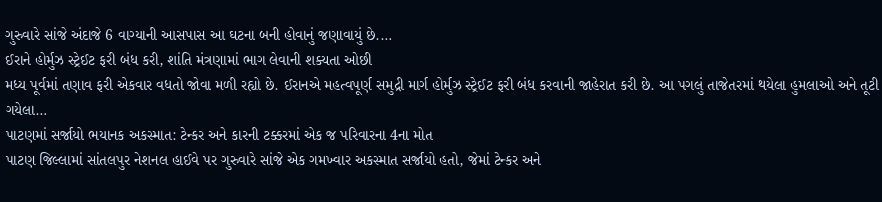ગુરુવારે સાંજે અંદાજે 6 વાગ્યાની આસપાસ આ ઘટના બની હોવાનું જણાવાયું છે.…
ઈરાને હોર્મુઝ સ્ટ્રેઈટ ફરી બંધ કરી, શાંતિ મંત્રણામાં ભાગ લેવાની શક્યતા ઓછી
મધ્ય પૂર્વમાં તણાવ ફરી એકવાર વધતો જોવા મળી રહ્યો છે. ઈરાનએ મહત્વપૂર્ણ સમુદ્રી માર્ગ હોર્મુઝ સ્ટ્રેઈટ ફરી બંધ કરવાની જાહેરાત કરી છે. આ પગલું તાજેતરમાં થયેલા હુમલાઓ અને તૂટી ગયેલા…
પાટણમાં સર્જાયો ભયાનક અકસ્માત: ટેન્કર અને કારની ટક્કરમાં એક જ પરિવારના 4ના મોત
પાટણ જિલ્લામાં સાંતલપુર નેશનલ હાઈવે પર ગુરુવારે સાંજે એક ગમખ્વાર અકસ્માત સર્જાયો હતો, જેમાં ટેન્કર અને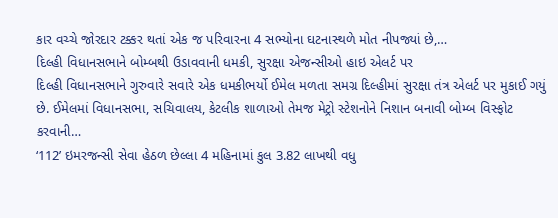કાર વચ્ચે જોરદાર ટક્કર થતાં એક જ પરિવારના 4 સભ્યોના ઘટનાસ્થળે મોત નીપજ્યાં છે,…
દિલ્હી વિધાનસભાને બોમ્બથી ઉડાવવાની ધમકી, સુરક્ષા એજન્સીઓ હાઇ એલર્ટ પર
દિલ્હી વિધાનસભાને ગુરુવારે સવારે એક ધમકીભર્યો ઈમેલ મળતા સમગ્ર દિલ્હીમાં સુરક્ષા તંત્ર એલર્ટ પર મુકાઈ ગયું છે. ઈમેલમાં વિધાનસભા, સચિવાલય, કેટલીક શાળાઓ તેમજ મેટ્રો સ્ટેશનોને નિશાન બનાવી બોમ્બ વિસ્ફોટ કરવાની…
‘112’ ઇમરજન્સી સેવા હેઠળ છેલ્લા 4 મહિનામાં કુલ 3.82 લાખથી વધુ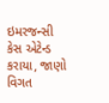ઇમરજન્સી કેસ એટેન્ડ કરાયા, જાણો વિગત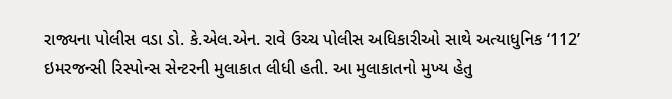રાજ્યના પોલીસ વડા ડો. કે.એલ.એન. રાવે ઉચ્ચ પોલીસ અધિકારીઓ સાથે અત્યાધુનિક ‘112’ ઇમરજન્સી રિસ્પોન્સ સેન્ટરની મુલાકાત લીધી હતી. આ મુલાકાતનો મુખ્ય હેતુ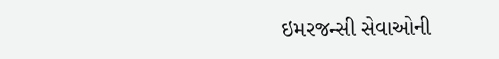ઇમરજન્સી સેવાઓની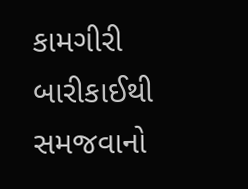કામગીરી બારીકાઈથી સમજવાનો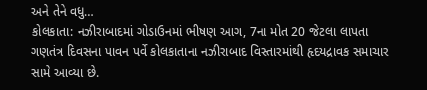અને તેને વધુ…
કોલકાતા: નઝીરાબાદમાં ગોડાઉનમાં ભીષણ આગ, 7ના મોત 20 જેટલા લાપતા
ગણતંત્ર દિવસના પાવન પર્વે કોલકાતાના નઝીરાબાદ વિસ્તારમાંથી હૃદયદ્રાવક સમાચાર સામે આવ્યા છે.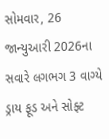સોમવાર, 26 જાન્યુઆરી 2026ના સવારે લગભગ 3 વાગ્યે ડ્રાય ફૂડ અને સોફ્ટ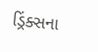ડ્રિંક્સના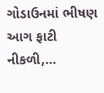ગોડાઉનમાં ભીષણ આગ ફાટી નીકળી,…